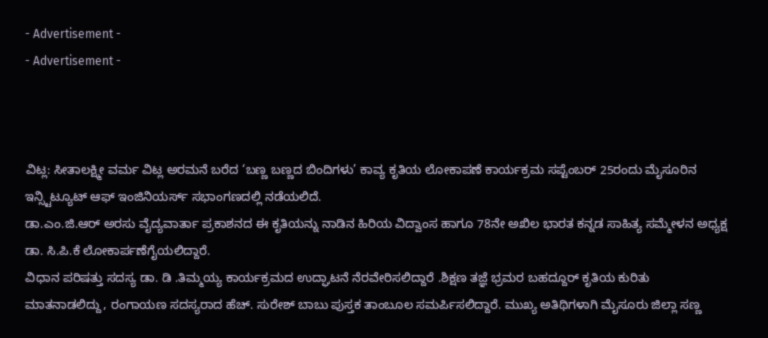- Advertisement -
- Advertisement -



ವಿಟ್ಲ: ಸೀತಾಲಕ್ಷ್ಮೀ ವರ್ಮ ವಿಟ್ಲ ಅರಮನೆ ಬರೆದ ‘ಬಣ್ಣ ಬಣ್ಣದ ಬಿಂದಿಗಳು’ ಕಾವ್ಯ ಕೃತಿಯ ಲೋಕಾಪಣೆ ಕಾರ್ಯಕ್ರಮ ಸಪ್ಟೆಂಬರ್ 25ರಂದು ಮೈಸೂರಿನ ಇನ್ಸ್ಟಿಟ್ಯೂಟ್ ಆಫ್ ಇಂಜಿನಿಯರ್ಸ್ ಸಭಾಂಗಣದಲ್ಲಿ ನಡೆಯಲಿದೆ.
ಡಾ.ಎಂ.ಜಿ.ಆರ್ ಅರಸು ವೈದ್ಯವಾರ್ತಾ ಪ್ರಕಾಶನದ ಈ ಕೃತಿಯನ್ನು ನಾಡಿನ ಹಿರಿಯ ವಿದ್ವಾಂಸ ಹಾಗೂ 78ನೇ ಅಖಿಲ ಭಾರತ ಕನ್ನಡ ಸಾಹಿತ್ಯ ಸಮ್ಮೇಳನ ಅಧ್ಯಕ್ಷ ಡಾ. ಸಿ.ಪಿ.ಕೆ ಲೋಕಾರ್ಪಣೆಗೈಯಲಿದ್ದಾರೆ.
ವಿಧಾನ ಪರಿಷತ್ತು ಸದಸ್ಯ ಡಾ. ಡಿ .ತಿಮ್ಮಯ್ಯ ಕಾರ್ಯಕ್ರಮದ ಉದ್ಘಾಟನೆ ನೆರವೇರಿಸಲಿದ್ದಾರೆ .ಶಿಕ್ಷಣ ತಜ್ಞೆ ಭ್ರಮರ ಬಹದ್ದೂರ್ ಕೃತಿಯ ಕುರಿತು ಮಾತನಾಡಲಿದ್ದು, ರಂಗಾಯಣ ಸದಸ್ಯರಾದ ಹೆಚ್. ಸುರೇಶ್ ಬಾಬು ಪುಸ್ತಕ ತಾಂಬೂಲ ಸಮರ್ಪಿಸಲಿದ್ದಾರೆ. ಮುಖ್ಯ ಅತಿಥಿಗಳಾಗಿ ಮೈಸೂರು ಜಿಲ್ಲಾ ಸಣ್ಣ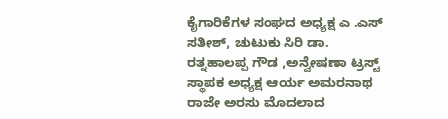ಕೈಗಾರಿಕೆಗಳ ಸಂಘದ ಅಧ್ಯಕ್ಷ ಎ .ಎಸ್ ಸತೀಶ್, ಚುಟುಕು ಸಿರಿ ಡಾ. ರತ್ನಹಾಲಪ್ಪ ಗೌಡ ,ಅನ್ವೇಷಣಾ ಟ್ರಸ್ಟ್ ಸ್ಥಾಪಕ ಅಧ್ಯಕ್ಷ ಆರ್ಯ ಅಮರನಾಥ ರಾಜೇ ಅರಸು ಮೊದಲಾದ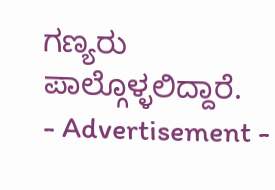ಗಣ್ಯರು ಪಾಲ್ಗೊಳ್ಳಲಿದ್ದಾರೆ.
- Advertisement -